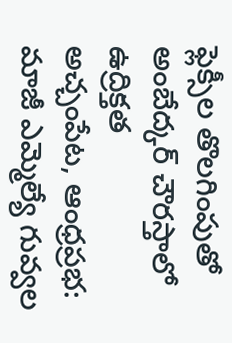ఫ్లెక్సీల తొలగింపుతో అంబేద్కర్ చౌరస్తాలో ఉద్రిక్తత
అచ్చంపేట, ఆంధ్రప్రభ: మాజీ ఎమ్మెల్యే గువ్వల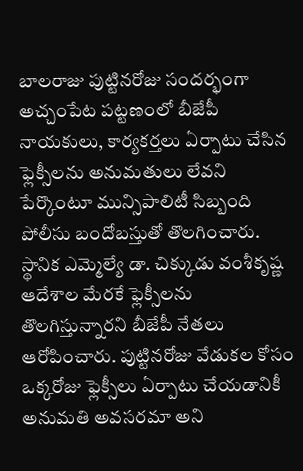బాలరాజు పుట్టినరోజు సందర్భంగా అచ్చంపేట పట్టణంలో బీజేపీ నాయకులు, కార్యకర్తలు ఏర్పాటు చేసిన ఫ్లెక్సీలను అనుమతులు లేవని పేర్కొంటూ మున్సిపాలిటీ సిబ్బంది పోలీసు బందోబస్తుతో తొలగించారు. స్థానిక ఎమ్మెల్యే డా. చిక్కుడు వంశీకృష్ణ ఆదేశాల మేరకే ఫ్లెక్సీలను తొలగిస్తున్నారని బీజేపీ నేతలు ఆరోపించారు. పుట్టినరోజు వేడుకల కోసం ఒక్కరోజు ఫ్లెక్సీలు ఏర్పాటు చేయడానికీ అనుమతి అవసరమా అని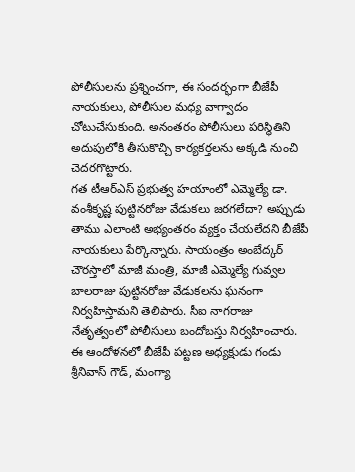పోలీసులను ప్రశ్నించగా, ఈ సందర్భంగా బీజేపీ నాయకులు, పోలీసుల మధ్య వాగ్వాదం చోటుచేసుకుంది. అనంతరం పోలీసులు పరిస్థితిని అదుపులోకి తీసుకొచ్చి కార్యకర్తలను అక్కడి నుంచి చెదరగొట్టారు.
గత టీఆర్ఎస్ ప్రభుత్వ హయాంలో ఎమ్మెల్యే డా. వంశీకృష్ణ పుట్టినరోజు వేడుకలు జరగలేదా? అప్పుడు తాము ఎలాంటి అభ్యంతరం వ్యక్తం చేయలేదని బీజేపీ నాయకులు పేర్కొన్నారు. సాయంత్రం అంబేద్కర్ చౌరస్తాలో మాజీ మంత్రి, మాజీ ఎమ్మెల్యే గువ్వల బాలరాజు పుట్టినరోజు వేడుకలను ఘనంగా నిర్వహిస్తామని తెలిపారు. సీఐ నాగరాజు నేతృత్వంలో పోలీసులు బందోబస్తు నిర్వహించారు. ఈ ఆందోళనలో బీజేపీ పట్టణ అధ్యక్షుడు గండు శ్రీనివాస్ గౌడ్, మంగ్యా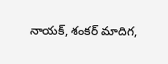నాయక్, శంకర్ మాదిగ,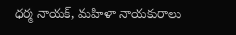ధర్మ నాయక్, మహిళా నాయకురాలు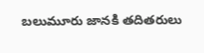బలుమూరు జానకి తదితరులు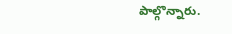పాల్గొన్నారు.